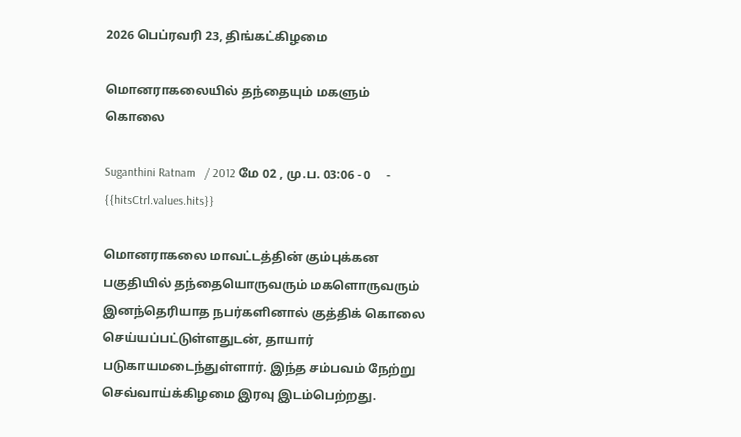2026 பெப்ரவரி 23, திங்கட்கிழமை

மொனராகலையில் தந்தையும் மகளும் கொலை

Suganthini Ratnam   / 2012 மே 02 , மு.ப. 03:06 - 0     - {{hitsCtrl.values.hits}}

மொனராகலை மாவட்டத்தின் கும்புக்கன பகுதியில் தந்தையொருவரும் மகளொருவரும் இனந்தெரியாத நபர்களினால் குத்திக் கொலை செய்யப்பட்டுள்ளதுடன், தாயார் படுகாயமடைந்துள்ளார். இந்த சம்பவம் நேற்று செவ்வாய்க்கிழமை இரவு இடம்பெற்றது.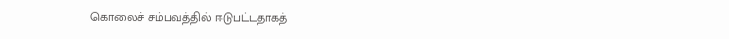கொலைச் சம்பவத்தில் ஈடுபட்டதாகத்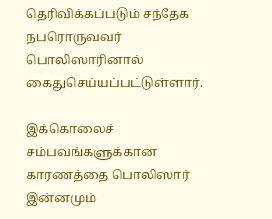தெரிவிக்கப்படும் சந்தேக நபரொருவவர் பொலிஸாரினால் கைதுசெய்யப்பட்டுள்ளார்.

இக்கொலைச் சம்பவங்களுக்கான காரணத்தை பொலிஸார் இன்னமும்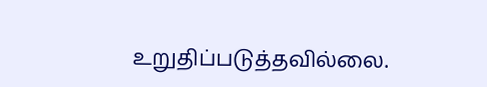உறுதிப்படுத்தவில்லை.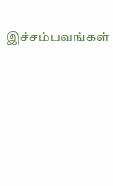இச்சம்பவங்கள்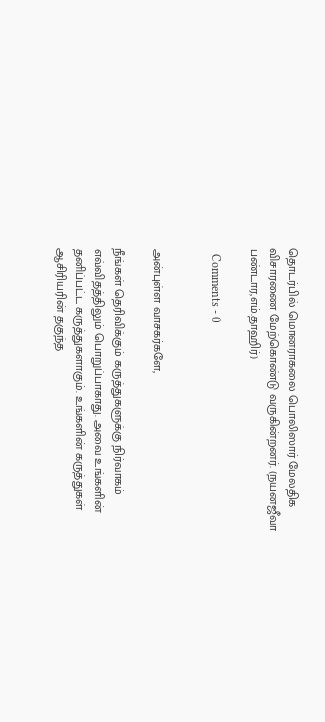தொடர்பில் மொனராகலை பொலிஸார் மேலதிக விசாரணை மேற்கொண்டு வருகின்றனர். (நயனஜீவா பண்டார,எம்.தாஹிர்)

  Comments - 0


அன்புள்ள வாசகர்களே,

நீங்கள் தெரிவிக்கும் கருத்துகளுக்கு நிர்வாகம் எவ்விதத்திலும் பொறுப்பாகாது. அவை உங்களின் தனிப்பட்ட கருத்துகளாகும். உங்களின் கருத்துகள் ஆசிரியரின் தகுந்த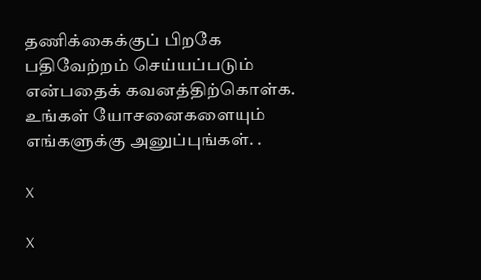தணிக்கைக்குப் பிறகே பதிவேற்றம் செய்யப்படும் என்பதைக் கவனத்திற்கொள்க. உங்கள் யோசனைகளையும் எங்களுக்கு அனுப்புங்கள். .

X

X